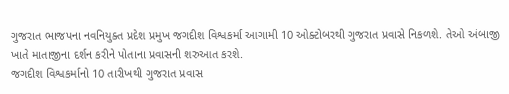ગુજરાત ભાજપના નવનિયુક્ત પ્રદેશ પ્રમુખ જગદીશ વિશ્વકર્મા આગામી 10 ઓક્ટોબરથી ગુજરાત પ્રવાસે નિકળશે. તેઓ અંબાજી ખાતે માતાજીના દર્શન કરીને પોતાના પ્રવાસની શરુઆત કરશે.
જગદીશ વિશ્વકર્માનો 10 તારીખથી ગુજરાત પ્રવાસ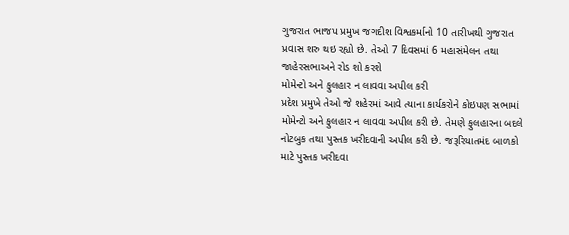ગુજરાત ભાજપ પ્રમુખ જગદીશ વિશ્વકર્માનો 10 તારીખથી ગુજરાત પ્રવાસ શરુ થઇ રહ્યો છે. તેઓ 7 દિવસમાં 6 મહાસંમેલન તથા જાહેરસભાઅને રોડ શો કરશે
મોમેન્ટો અને ફુલહાર ન લાવવા અપીલ કરી
પ્રદેશ પ્રમુખે તેઓ જે શહેરમાં આવે ત્યાના કાર્યકરોને કોઇપણ સભામાં મોમેન્ટો અને ફુલહાર ન લાવવા અપીલ કરી છે. તેમણે ફુલહારના બદલે નોટબુક તથા પુસ્તક ખરીદવાની અપીલ કરી છે. જરૂરિયાતમંદ બાળકો માટે પુસ્તક ખરીદવા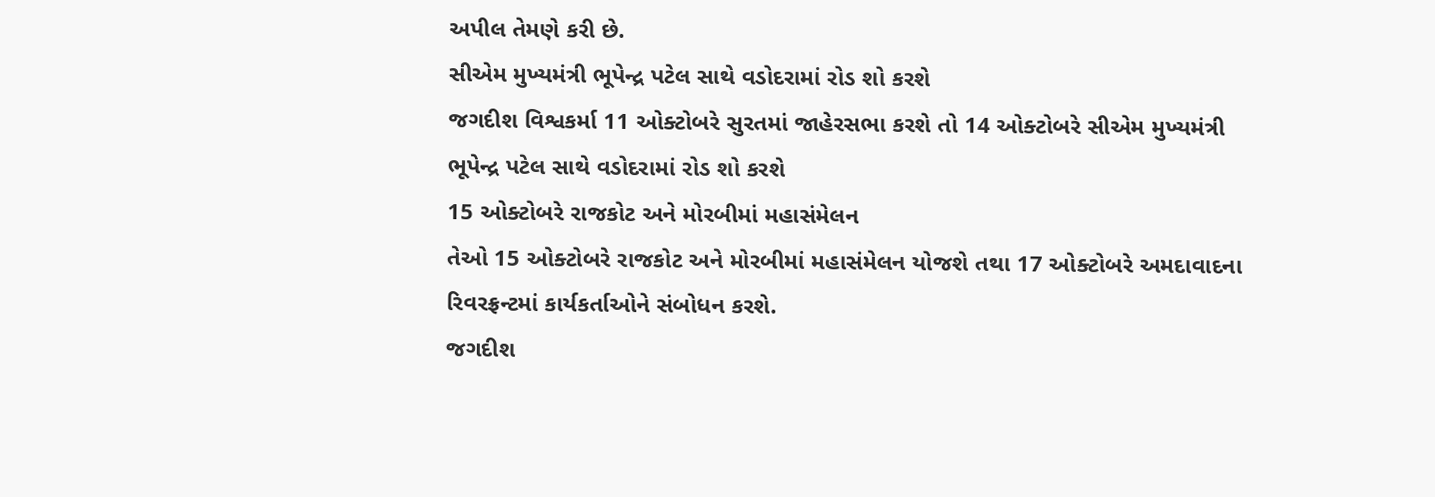અપીલ તેમણે કરી છે.
સીએમ મુખ્યમંત્રી ભૂપેન્દ્ર પટેલ સાથે વડોદરામાં રોડ શો કરશે
જગદીશ વિશ્વકર્મા 11 ઓક્ટોબરે સુરતમાં જાહેરસભા કરશે તો 14 ઓક્ટોબરે સીએમ મુખ્યમંત્રી ભૂપેન્દ્ર પટેલ સાથે વડોદરામાં રોડ શો કરશે
15 ઓક્ટોબરે રાજકોટ અને મોરબીમાં મહાસંમેલન
તેઓ 15 ઓક્ટોબરે રાજકોટ અને મોરબીમાં મહાસંમેલન યોજશે તથા 17 ઓક્ટોબરે અમદાવાદના રિવરફ્રન્ટમાં કાર્યકર્તાઓને સંબોધન કરશે.
જગદીશ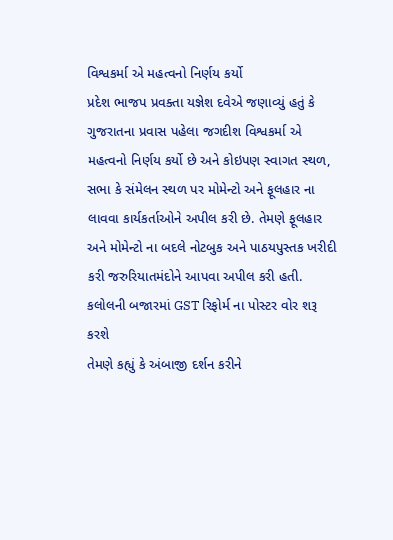વિશ્વકર્મા એ મહત્વનો નિર્ણય કર્યો
પ્રદેશ ભાજપ પ્રવક્તા યજ્ઞેશ દવેએ જણાવ્યું હતું કે ગુજરાતના પ્રવાસ પહેલા જગદીશ વિશ્વકર્મા એ મહત્વનો નિર્ણય કર્યો છે અને કોઇપણ સ્વાગત સ્થળ, સભા કે સંમેલન સ્થળ પર મોમેન્ટો અને ફૂલહાર ના લાવવા કાર્યકર્તાઓને અપીલ કરી છે. તેમણે ફૂલહાર અને મોમેન્ટો ના બદલે નોટબુક અને પાઠયપુસ્તક ખરીદી કરી જરુરિયાતમંદોને આપવા અપીલ કરી હતી.
કલોલની બજારમાં GST રિફોર્મ ના પોસ્ટર વોર શરૂ કરશે
તેમણે કહ્યું કે અંબાજી દર્શન કરીને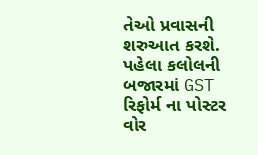તેઓ પ્રવાસની શરુઆત કરશે. પહેલા કલોલની બજારમાં GST રિફોર્મ ના પોસ્ટર વોર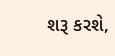શરૂ કરશે,